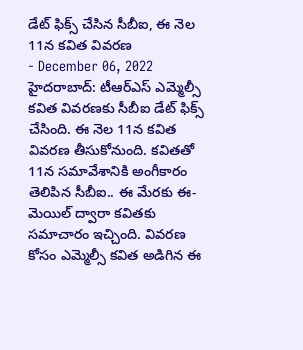డేట్ ఫిక్స్ చేసిన సీబీఐ, ఈ నెల 11న కవిత వివరణ
- December 06, 2022
హైదరాబాద్: టీఆర్ఎస్ ఎమ్మెల్సీ కవిత వివరణకు సీబీఐ డేట్ ఫిక్స్ చేసింది. ఈ నెల 11న కవిత వివరణ తీసుకోనుంది. కవితతో 11న సమావేశానికి అంగీకారం తెలిపిన సీబీఐ.. ఈ మేరకు ఈ-మెయిల్ ద్వారా కవితకు సమాచారం ఇచ్చింది. వివరణ కోసం ఎమ్మెల్సీ కవిత అడిగిన ఈ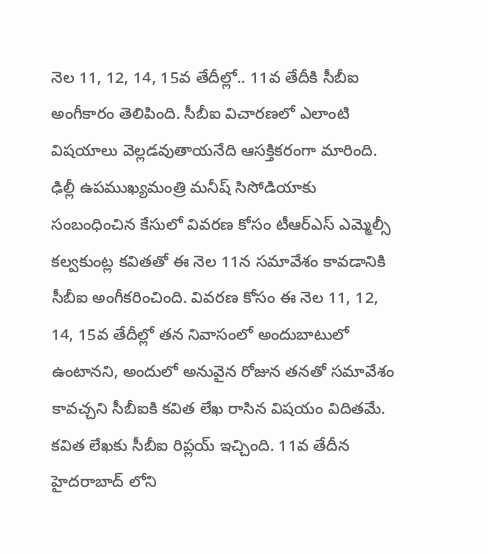నెల 11, 12, 14, 15వ తేదీల్లో.. 11వ తేదీకి సీబీఐ అంగీకారం తెలిపింది. సీబీఐ విచారణలో ఎలాంటి విషయాలు వెల్లడవుతాయనేది ఆసక్తికరంగా మారింది.
ఢిల్లీ ఉపముఖ్యమంత్రి మనీష్ సిసోడియాకు సంబంధించిన కేసులో వివరణ కోసం టీఆర్ఎస్ ఎమ్మెల్సీ కల్వకుంట్ల కవితతో ఈ నెల 11న సమావేశం కావడానికి సీబీఐ అంగీకరించింది. వివరణ కోసం ఈ నెల 11, 12, 14, 15వ తేదీల్లో తన నివాసంలో అందుబాటులో ఉంటానని, అందులో అనువైన రోజున తనతో సమావేశం కావచ్చని సీబీఐకి కవిత లేఖ రాసిన విషయం విదితమే. కవిత లేఖకు సీబీఐ రిప్లయ్ ఇచ్చింది. 11వ తేదీన హైదరాబాద్ లోని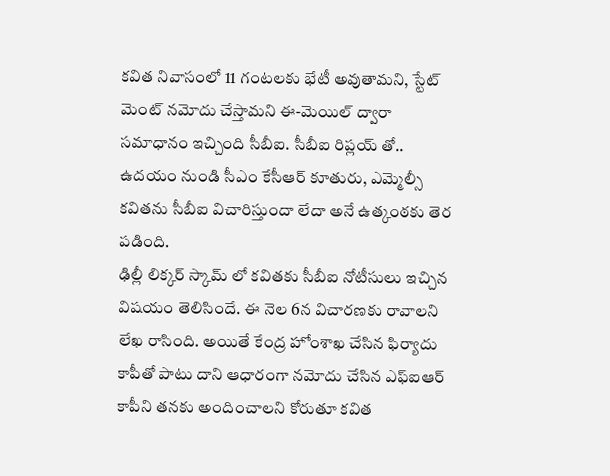కవిత నివాసంలో 11 గంటలకు భేటీ అవుతామని, స్టేట్ మెంట్ నమోదు చేస్తామని ఈ-మెయిల్ ద్వారా సమాధానం ఇచ్చింది సీబీఐ. సీబీఐ రిప్లయ్ తో.. ఉదయం నుండి సీఎం కేసీఆర్ కూతురు, ఎమ్మెల్సీ కవితను సీబీఐ విచారిస్తుందా లేదా అనే ఉత్కంఠకు తెర పడింది.
ఢిల్లీ లిక్కర్ స్కామ్ లో కవితకు సీబీఐ నోటీసులు ఇచ్చిన విషయం తెలిసిందే. ఈ నెల 6న విచారణకు రావాలని లేఖ రాసింది. అయితే కేంద్ర హోంశాఖ చేసిన ఫిర్యాదు కాపీతో పాటు దాని ఆధారంగా నమోదు చేసిన ఎఫ్ఐఆర్ కాపీని తనకు అందించాలని కోరుతూ కవిత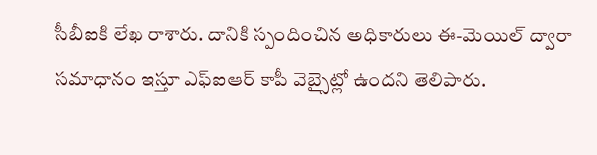సీబీఐకి లేఖ రాశారు. దానికి స్పందించిన అధికారులు ఈ-మెయిల్ ద్వారా సమాధానం ఇస్తూ ఎఫ్ఐఆర్ కాపీ వెబ్సైట్లో ఉందని తెలిపారు.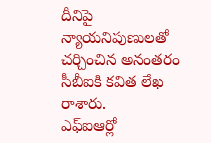దీనిపై న్యాయనిపుణులతో చర్చించిన అనంతరం సీబీఐకి కవిత లేఖ రాశారు.
ఎఫ్ఐఆర్లో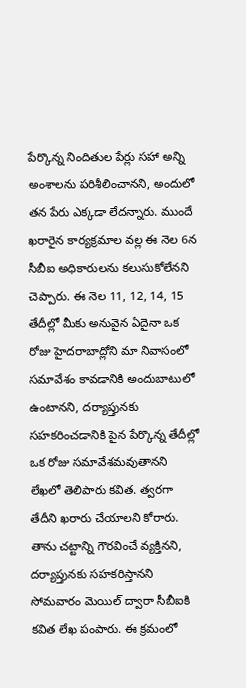పేర్కొన్న నిందితుల పేర్లు సహా అన్ని అంశాలను పరిశీలించానని, అందులో తన పేరు ఎక్కడా లేదన్నారు. ముందే ఖరారైన కార్యక్రమాల వల్ల ఈ నెల 6న సీబీఐ అధికారులను కలుసుకోలేనని చెప్పారు. ఈ నెల 11, 12, 14, 15 తేదీల్లో మీకు అనువైన ఏదైనా ఒక రోజు హైదరాబాద్లోని మా నివాసంలో సమావేశం కావడానికి అందుబాటులో ఉంటానని, దర్యాప్తునకు సహకరించడానికి పైన పేర్కొన్న తేదీల్లో ఒక రోజు సమావేశమవుతానని లేఖలో తెలిపారు కవిత. త్వరగా తేదీని ఖరారు చేయాలని కోరారు. తాను చట్టాన్ని గౌరవించే వ్యక్తినని, దర్యాప్తునకు సహకరిస్తానని సోమవారం మెయిల్ ద్వారా సీబీఐకి కవిత లేఖ పంపారు. ఈ క్రమంలో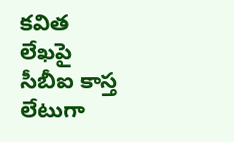కవిత లేఖపై సీబీఐ కాస్త లేటుగా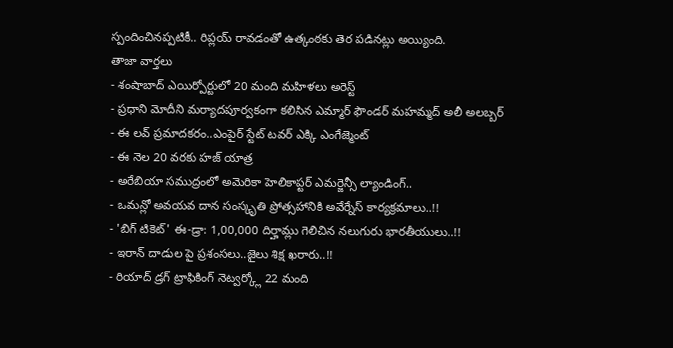స్పందించినప్పటికీ.. రిప్లయ్ రావడంతో ఉత్కంఠకు తెర పడినట్లు అయ్యింది.
తాజా వార్తలు
- శంషాబాద్ ఎయిర్పోర్టులో 20 మంది మహిళలు అరెస్ట్
- ప్రధాని మోదీని మర్యాదపూర్వకంగా కలిసిన ఎమ్మార్ ఫౌండర్ మహమ్మద్ అలీ అలబ్బర్
- ఈ లవ్ ప్రమాదకరం..ఎంపైర్ స్టేట్ టవర్ ఎక్కి ఎంగేజ్మెంట్
- ఈ నెల 20 వరకు హజ్ యాత్ర
- అరేబియా సముద్రంలో అమెరికా హెలికాప్టర్ ఎమర్జెన్సీ ల్యాండింగ్..
- ఒమన్లో అవయవ దాన సంస్కృతి ప్రోత్సహానికి అవేర్నేస్ కార్యక్రమాలు..!!
- 'బిగ్ టికెట్' ఈ-డ్రా: 1,00,000 దిర్హామ్లు గెలిచిన నలుగురు భారతీయులు..!!
- ఇరాన్ దాడుల పై ప్రశంసలు..జైలు శిక్ష ఖరారు..!!
- రియాద్ డ్రగ్ ట్రాఫికింగ్ నెట్వర్క్లో 22 మంది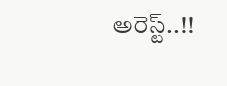అరెస్ట్..!!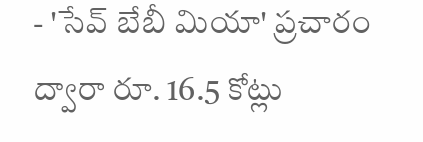- 'సేవ్ బేబీ మియా' ప్రచారం ద్వారా రూ. 16.5 కోట్లు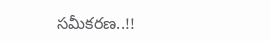సమీకరణ..!!